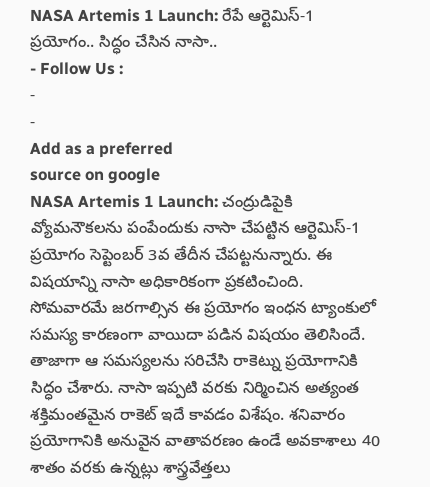NASA Artemis 1 Launch: రేపే ఆర్టెమిస్-1 ప్రయోగం.. సిద్ధం చేసిన నాసా..
- Follow Us :
-
-
Add as a preferred
source on google
NASA Artemis 1 Launch: చంద్రుడిపైకి వ్యోమనౌకలను పంపేందుకు నాసా చేపట్టిన ఆర్టెమిస్-1 ప్రయోగం సెప్టెంబర్ 3వ తేదీన చేపట్టనున్నారు. ఈ విషయాన్ని నాసా అధికారికంగా ప్రకటించింది. సోమవారమే జరగాల్సిన ఈ ప్రయోగం ఇంధన ట్యాంకులో సమస్య కారణంగా వాయిదా పడిన విషయం తెలిసిందే. తాజాగా ఆ సమస్యలను సరిచేసి రాకెట్ను ప్రయోగానికి సిద్ధం చేశారు. నాసా ఇప్పటి వరకు నిర్మించిన అత్యంత శక్తిమంతమైన రాకెట్ ఇదే కావడం విశేషం. శనివారం ప్రయోగానికి అనువైన వాతావరణం ఉండే అవకాశాలు 40 శాతం వరకు ఉన్నట్లు శాస్త్రవేత్తలు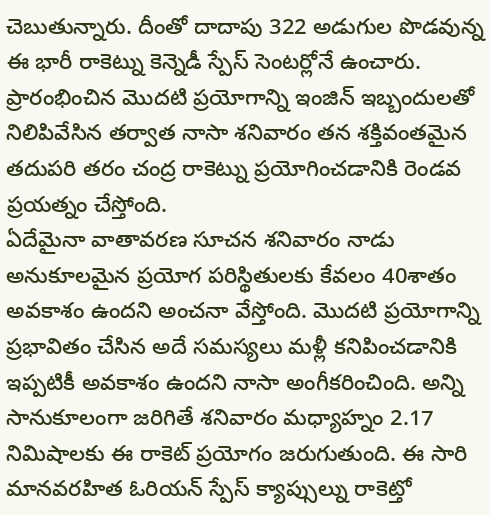చెబుతున్నారు. దీంతో దాదాపు 322 అడుగుల పొడవున్న ఈ భారీ రాకెట్ను కెన్నెడీ స్పేస్ సెంటర్లోనే ఉంచారు. ప్రారంభించిన మొదటి ప్రయోగాన్ని ఇంజిన్ ఇబ్బందులతో నిలిపివేసిన తర్వాత నాసా శనివారం తన శక్తివంతమైన తదుపరి తరం చంద్ర రాకెట్ను ప్రయోగించడానికి రెండవ ప్రయత్నం చేస్తోంది.
ఏదేమైనా వాతావరణ సూచన శనివారం నాడు అనుకూలమైన ప్రయోగ పరిస్థితులకు కేవలం 40శాతం అవకాశం ఉందని అంచనా వేస్తోంది. మొదటి ప్రయోగాన్ని ప్రభావితం చేసిన అదే సమస్యలు మళ్లీ కనిపించడానికి ఇప్పటికీ అవకాశం ఉందని నాసా అంగీకరించింది. అన్ని సానుకూలంగా జరిగితే శనివారం మధ్యాహ్నం 2.17 నిమిషాలకు ఈ రాకెట్ ప్రయోగం జరుగుతుంది. ఈ సారి మానవరహిత ఓరియన్ స్పేస్ క్యాప్సుల్ను రాకెట్తో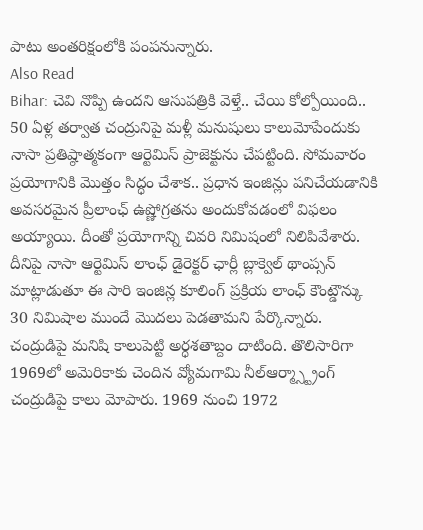పాటు అంతరిక్షంలోకి పంపనున్నారు.
Also Read
Bihar: చెవి నొప్పి ఉందని ఆసుపత్రికి వెళ్తే.. చేయి కోల్పోయింది..
50 ఏళ్ల తర్వాత చంద్రునిపై మళ్లీ మనుషులు కాలుమోపేందుకు నాసా ప్రతిష్ఠాత్మకంగా ఆర్టెమిస్ ప్రాజెక్టును చేపట్టింది. సోమవారం ప్రయోగానికి మొత్తం సిద్ధం చేశాక.. ప్రధాన ఇంజిన్లు పనిచేయడానికి అవసరమైన ప్రీలాంఛ్ ఉష్ణోగ్రతను అందుకోవడంలో విఫలం అయ్యాయి. దీంతో ప్రయోగాన్ని చివరి నిమిషంలో నిలిపివేశారు. దీనిపై నాసా ఆర్టెమిస్ లాంఛ్ డైరెక్టర్ ఛార్లీ బ్లాక్వెల్ థాంప్సన్ మాట్లాడుతూ ఈ సారి ఇంజిన్ల కూలింగ్ ప్రక్రియ లాంఛ్ కౌంట్డౌన్కు 30 నిమిషాల ముందే మొదలు పెడతామని పేర్కొన్నారు. చంద్రుడిపై మనిషి కాలుపెట్టి అర్ధశతాబ్దం దాటింది. తొలిసారిగా 1969లో అమెరికాకు చెందిన వ్యోమగామి నీల్ఆర్మ్స్ట్రాంగ్ చంద్రుడిపై కాలు మోపారు. 1969 నుంచి 1972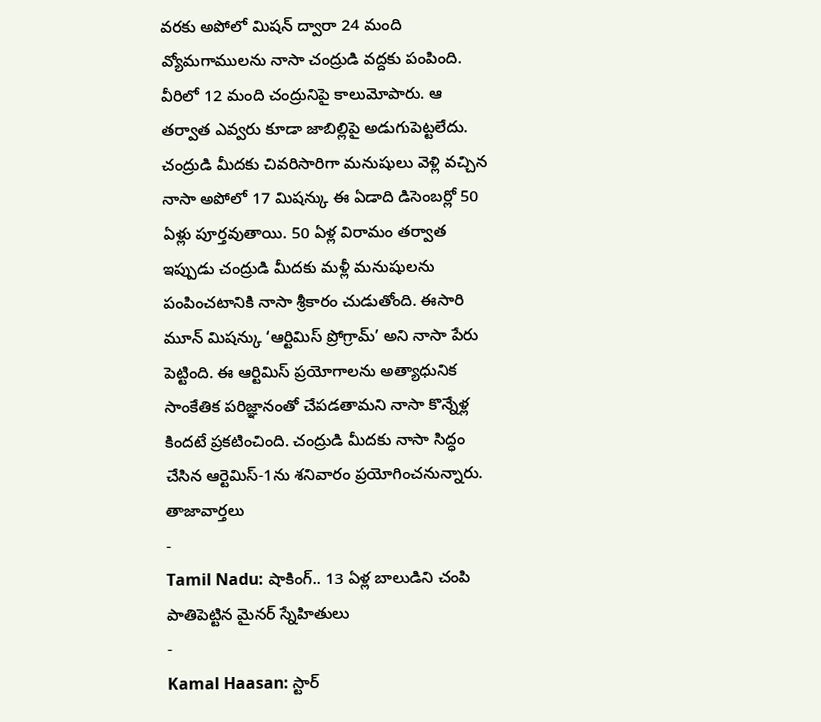వరకు అపోలో మిషన్ ద్వారా 24 మంది వ్యోమగాములను నాసా చంద్రుడి వద్దకు పంపింది. వీరిలో 12 మంది చంద్రునిపై కాలుమోపారు. ఆ తర్వాత ఎవ్వరు కూడా జాబిల్లిపై అడుగుపెట్టలేదు. చంద్రుడి మీదకు చివరిసారిగా మనుషులు వెళ్లి వచ్చిన నాసా అపోలో 17 మిషన్కు ఈ ఏడాది డిసెంబర్లో 50 ఏళ్లు పూర్తవుతాయి. 50 ఏళ్ల విరామం తర్వాత ఇప్పుడు చంద్రుడి మీదకు మళ్లీ మనుషులను పంపించటానికి నాసా శ్రీకారం చుడుతోంది. ఈసారి మూన్ మిషన్కు ‘ఆర్టిమిస్ ప్రోగ్రామ్’ అని నాసా పేరు పెట్టింది. ఈ ఆర్టిమిస్ ప్రయోగాలను అత్యాధునిక సాంకేతిక పరిజ్ఞానంతో చేపడతామని నాసా కొన్నేళ్ల కిందటే ప్రకటించింది. చంద్రుడి మీదకు నాసా సిద్ధం చేసిన ఆర్టెమిస్-1ను శనివారం ప్రయోగించనున్నారు.
తాజావార్తలు
-
Tamil Nadu: షాకింగ్.. 13 ఏళ్ల బాలుడిని చంపి పాతిపెట్టిన మైనర్ స్నేహితులు
-
Kamal Haasan: స్టార్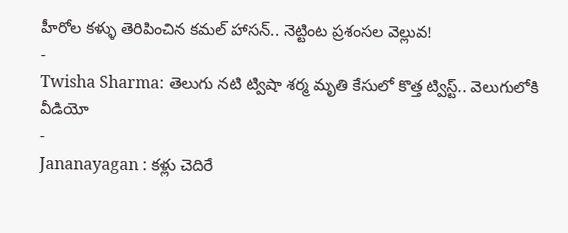హీరోల కళ్ళు తెరిపించిన కమల్ హాసన్.. నెట్టింట ప్రశంసల వెల్లువ!
-
Twisha Sharma: తెలుగు నటి ట్విషా శర్మ మృతి కేసులో కొత్త ట్విస్ట్.. వెలుగులోకి వీడియో
-
Jananayagan : కళ్లు చెదిరే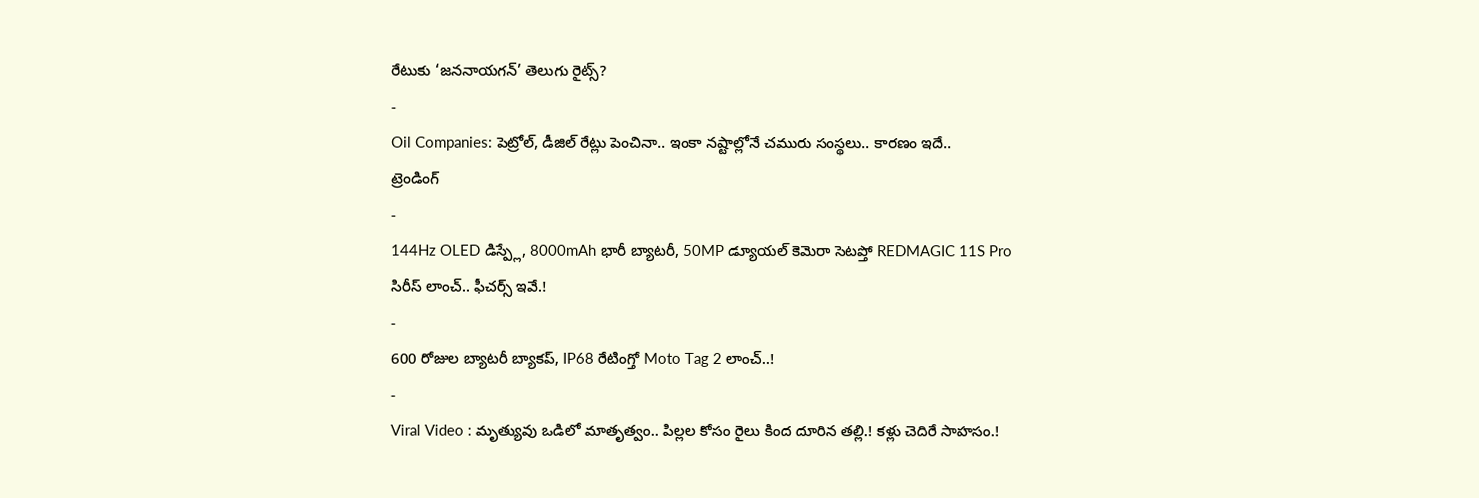రేటుకు ‘జననాయగన్’ తెలుగు రైట్స్?
-
Oil Companies: పెట్రోల్, డీజిల్ రేట్లు పెంచినా.. ఇంకా నష్టాల్లోనే చమురు సంస్థలు.. కారణం ఇదే..
ట్రెండింగ్
-
144Hz OLED డిస్ప్లే, 8000mAh భారీ బ్యాటరీ, 50MP డ్యూయల్ కెమెరా సెటప్తో REDMAGIC 11S Pro సిరీస్ లాంచ్.. ఫీచర్స్ ఇవే.!
-
600 రోజుల బ్యాటరీ బ్యాకప్, IP68 రేటింగ్తో Moto Tag 2 లాంచ్..!
-
Viral Video : మృత్యువు ఒడిలో మాతృత్వం.. పిల్లల కోసం రైలు కింద దూరిన తల్లి.! కళ్లు చెదిరే సాహసం.!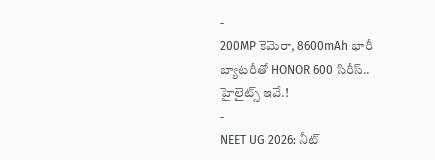-
200MP కెమెరా, 8600mAh భారీ బ్యాటరీతో HONOR 600 సిరీస్.. హైలైట్స్ ఇవే.!
-
NEET UG 2026: నీట్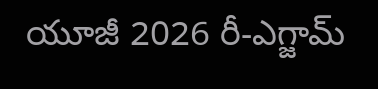యూజీ 2026 రీ-ఎగ్జామ్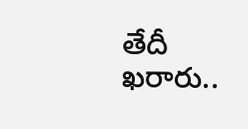తేదీ ఖరారు..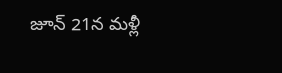జూన్ 21న మళ్లీ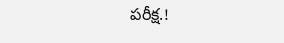పరీక్ష.!